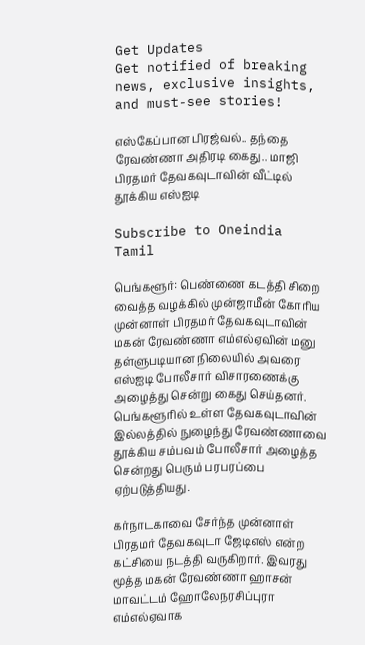Get Updates
Get notified of breaking news, exclusive insights, and must-see stories!

எஸ்கேப்பான பிரஜ்வல்.. தந்தை ரேவண்ணா அதிரடி கைது.. மாஜி பிரதமர் தேவகவுடாவின் வீட்டில் தூக்கிய எஸ்ஐடி

Subscribe to Oneindia Tamil

பெங்களூர்: பெண்ணை கடத்தி சிறை வைத்த வழக்கில் முன்ஜாமீன் கோரிய முன்னாள் பிரதமர் தேவகவுடாவின் மகன் ரேவண்ணா எம்எல்ஏவின் மனு தள்ளுபடியான நிலையில் அவரை எஸ்ஐடி போலீசார் விசாரணைக்கு அழைத்து சென்று கைது செய்தனர். பெங்களூரில் உள்ள தேவகவுடாவின் இல்லத்தில் நுழைந்து ரேவண்ணாவை தூக்கிய சம்பவம் போலீசார் அழைத்த சென்றது பெரும் பரபரப்பை ஏற்படுத்தியது.

கர்நாடகாவை சேர்ந்த முன்னாள் பிரதமர் தேவகவுடா ஜேடிஎஸ் என்ற கட்சியை நடத்தி வருகிறார். இவரது மூத்த மகன் ரேவண்ணா ஹாசன் மாவட்டம் ஹோலேநரசிப்புரா எம்எல்ஏவாக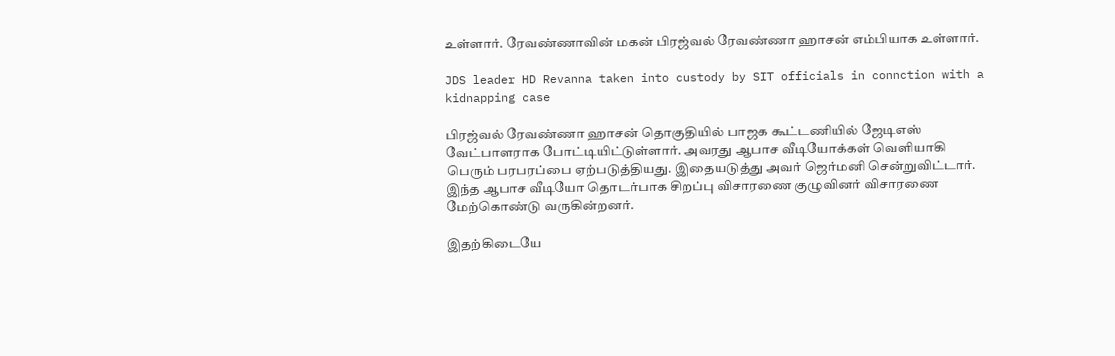உள்ளார். ரேவண்ணாவின் மகன் பிரஜ்வல் ரேவண்ணா ஹாசன் எம்பியாக உள்ளார்.

JDS leader HD Revanna taken into custody by SIT officials in connction with a kidnapping case

பிரஜ்வல் ரேவண்ணா ஹாசன் தொகுதியில் பாஜக கூட்டணியில் ஜேடிஎஸ் வேட்பாளராக போட்டியிட்டுள்ளார். அவரது ஆபாச வீடியோக்கள் வெளியாகி பெரும் பரபரப்பை ஏற்படுத்தியது. இதையடுத்து அவர் ஜெர்மனி சென்றுவிட்டார். இந்த ஆபாச வீடியோ தொடர்பாக சிறப்பு விசாரணை குழுவினர் விசாரணை மேற்கொண்டு வருகின்றனர்.

இதற்கிடையே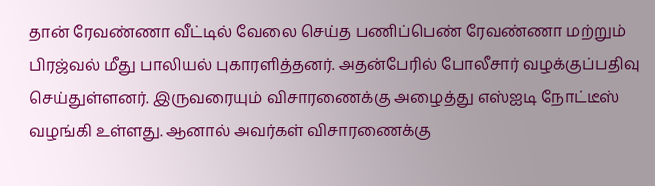தான் ரேவண்ணா வீட்டில் வேலை செய்த பணிப்பெண் ரேவண்ணா மற்றும் பிரஜ்வல் மீது பாலியல் புகாரளித்தனர். அதன்பேரில் போலீசார் வழக்குப்பதிவு செய்துள்ளனர். இருவரையும் விசாரணைக்கு அழைத்து எஸ்ஐடி நோட்டீஸ் வழங்கி உள்ளது. ஆனால் அவர்கள் விசாரணைக்கு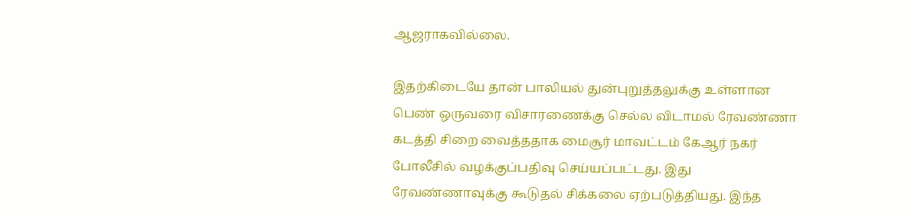ஆஜராகவில்லை.

இதற்கிடையே தான் பாலியல் துன்புறுத்தலுக்கு உள்ளான பெண் ஒருவரை விசாரணைக்கு செல்ல விடாமல் ரேவண்ணா கடத்தி சிறை வைத்ததாக மைசூர் மாவட்டம் கேஆர் நகர் போலீசில் வழக்குப்பதிவு செய்யப்பட்டது. இது ரேவண்ணாவுக்கு கூடுதல் சிக்கலை ஏற்படுத்தியது. இந்த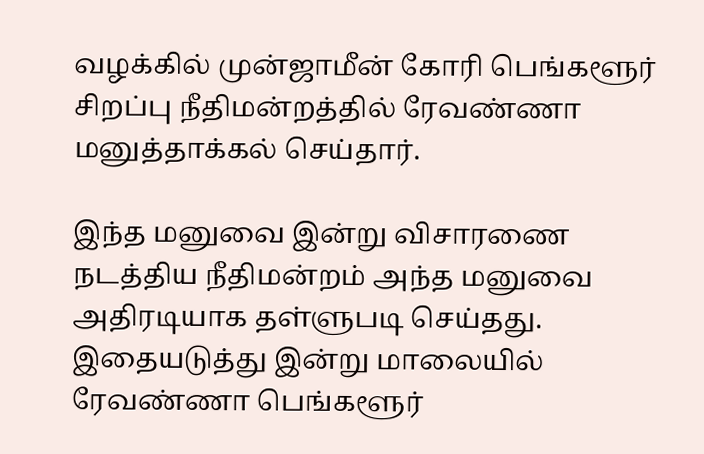வழக்கில் முன்ஜாமீன் கோரி பெங்களூர் சிறப்பு நீதிமன்றத்தில் ரேவண்ணா மனுத்தாக்கல் செய்தார்.

இந்த மனுவை இன்று விசாரணை நடத்திய நீதிமன்றம் அந்த மனுவை அதிரடியாக தள்ளுபடி செய்தது. இதையடுத்து இன்று மாலையில் ரேவண்ணா பெங்களூர்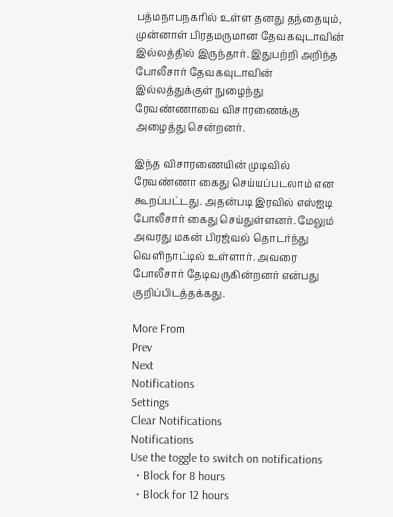பத்மநாபநகரில் உள்ள தனது தந்தையும், முன்னாள் பிரதமருமான தேவகவுடாவின் இல்லத்தில் இருந்தார். இதுபற்றி அறிந்த போலீசார் தேவகவுடாவின் இல்லத்துக்குள் நுழைந்து ரேவண்ணாவை விசாரணைக்கு அழைத்து சென்றனர்.

இந்த விசாரணையின் முடிவில் ரேவண்ணா கைது செய்யப்படலாம் என கூறப்பட்டது. அதன்படி இரவில் எஸ்ஐடி போலீசார் கைது செய்துள்ளனர். மேலும் அவரது மகன் பிரஜ்வல் தொடர்ந்து வெளிநாட்டில் உள்ளார். அவரை போலீசார் தேடிவருகின்றனர் என்பது குறிப்பிடத்தக்கது.

More From
Prev
Next
Notifications
Settings
Clear Notifications
Notifications
Use the toggle to switch on notifications
  • Block for 8 hours
  • Block for 12 hours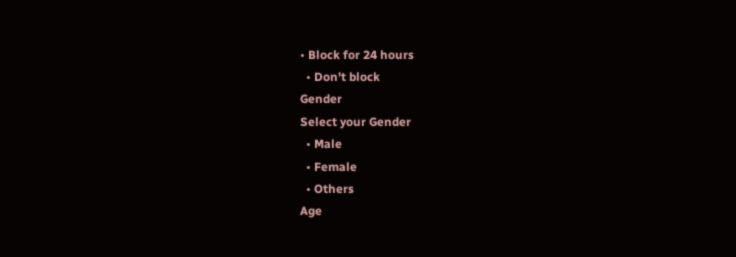• Block for 24 hours
  • Don't block
Gender
Select your Gender
  • Male
  • Female
  • Others
Age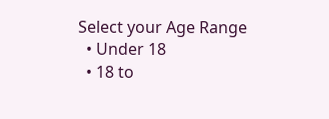Select your Age Range
  • Under 18
  • 18 to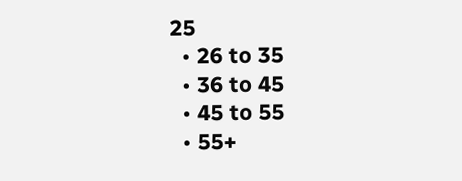25
  • 26 to 35
  • 36 to 45
  • 45 to 55
  • 55+